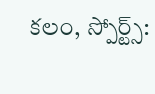కలం, స్పోర్ట్స్: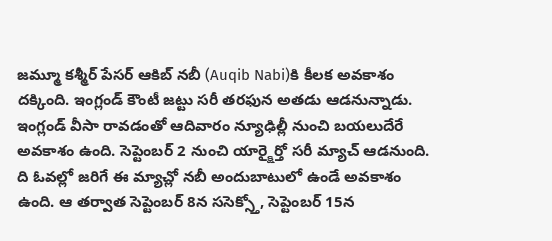జమ్మూ కశ్మీర్ పేసర్ ఆకిబ్ నబీ (Auqib Nabi)కి కీలక అవకాశం దక్కింది. ఇంగ్లండ్ కౌంటీ జట్టు సరీ తరఫున అతడు ఆడనున్నాడు. ఇంగ్లండ్ వీసా రావడంతో ఆదివారం న్యూఢిల్లీ నుంచి బయలుదేరే అవకాశం ఉంది. సెప్టెంబర్ 2 నుంచి యార్క్షైర్తో సరీ మ్యాచ్ ఆడనుంది. ది ఓవల్లో జరిగే ఈ మ్యాచ్లో నబీ అందుబాటులో ఉండే అవకాశం ఉంది. ఆ తర్వాత సెప్టెంబర్ 8న ససెక్స్తో, సెప్టెంబర్ 15న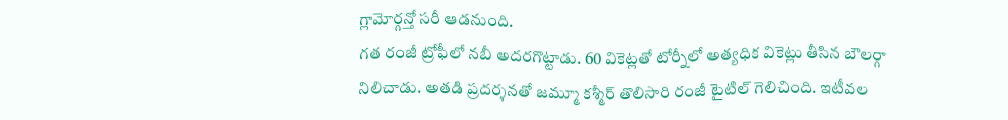గ్లామోర్గన్తో సరీ ఆడనుంది.
గత రంజీ ట్రోఫీలో నబీ అదరగొట్టాడు. 60 వికెట్లతో టోర్నీలో అత్యధిక వికెట్లు తీసిన బౌలర్గా నిలిచాడు. అతడి ప్రదర్శనతో జమ్మూ కశ్మీర్ తొలిసారి రంజీ టైటిల్ గెలిచింది. ఇటీవల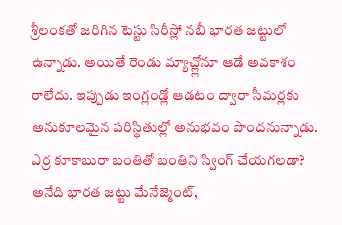శ్రీలంకతో జరిగిన టెస్టు సిరీస్లో నబీ భారత జట్టులో ఉన్నాడు. అయితే రెండు మ్యాచ్ల్లోనూ ఆడే అవకాశం రాలేదు. ఇప్పుడు ఇంగ్లండ్లో ఆడటం ద్వారా సీమర్లకు అనుకూలమైన పరిస్థితుల్లో అనుభవం పొందనున్నాడు.
ఎర్ర కూకాబురా బంతితో బంతిని స్వింగ్ చేయగలడా? అనేది భారత జట్టు మేనేజ్మెంట్,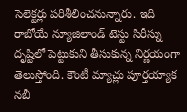సెలెక్టర్లు పరిశీలించనున్నారు. ఇది రాబోయే న్యూజిలాండ్ టెస్టు సిరీస్ను దృష్టిలో పెట్టుకుని తీసుకున్న నిర్ణయంగా తెలుస్తోంది. కౌంటీ మ్యాచ్లు పూర్తయ్యాక నబీ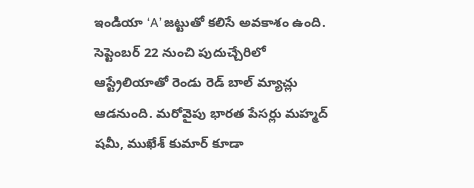ఇండియా ‘A’ జట్టుతో కలిసే అవకాశం ఉంది. సెప్టెంబర్ 22 నుంచి పుదుచ్చేరిలో ఆస్ట్రేలియాతో రెండు రెడ్ బాల్ మ్యాచ్లు ఆడనుంది. మరోవైపు భారత పేసర్లు మహ్మద్ షమీ, ముఖేశ్ కుమార్ కూడా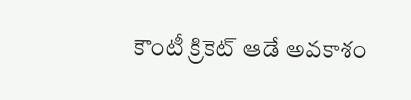కౌంటీ క్రికెట్ ఆడే అవకాశం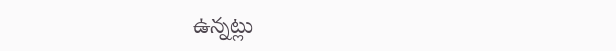ఉన్నట్లు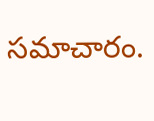సమాచారం.